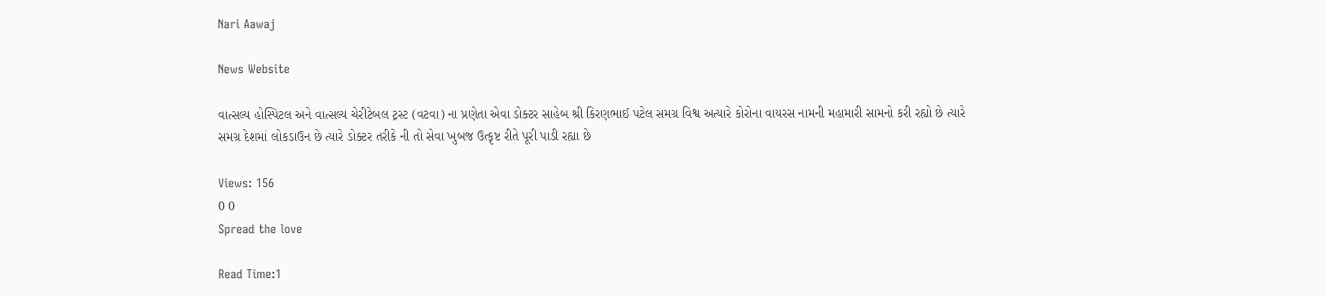Nari Aawaj

News Website

વાત્સલ્ય હોસ્પિટલ અને વાત્સલ્ય ચેરીટેબલ ટ્રસ્ટ (વટવા) ના પ્રણેતા એવા ડોક્ટર સાહેબ શ્રી કિરણભાઈ પટેલ સમગ્ર વિશ્વ અત્યારે કોરોના વાયરસ નામની મહામારી સામનો કરી રહ્યો છે ત્યારે સમગ્ર દેશમાં લોકડાઉન છે ત્યારે ડોક્ટર તરીકે ની તો સેવા ખુબજ ઉત્કૃષ્ટ રીતે પૂરી પાડી રહ્યા છે

Views: 156
0 0
Spread the love

Read Time:1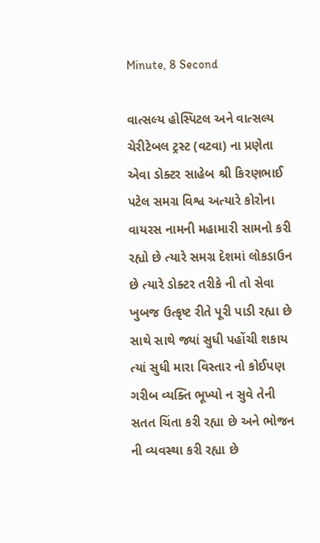Minute, 8 Second

વાત્સલ્ય હોસ્પિટલ અને વાત્સલ્ય ચેરીટેબલ ટ્રસ્ટ (વટવા) ના પ્રણેતા એવા ડોક્ટર સાહેબ શ્રી કિરણભાઈ પટેલ સમગ્ર વિશ્વ અત્યારે કોરોના વાયરસ નામની મહામારી સામનો કરી રહ્યો છે ત્યારે સમગ્ર દેશમાં લોકડાઉન છે ત્યારે ડોક્ટર તરીકે ની તો સેવા ખુબજ ઉત્કૃષ્ટ રીતે પૂરી પાડી રહ્યા છે સાથે સાથે જ્યાં સુધી પહોંચી શકાય ત્યાં સુધી મારા વિસ્તાર નો કોઈપણ ગરીબ વ્યક્તિ ભૂખ્યો ન સુવે તેની સતત ચિંતા કરી રહ્યા છે અને ભોજન ની વ્યવસ્થા કરી રહ્યા છે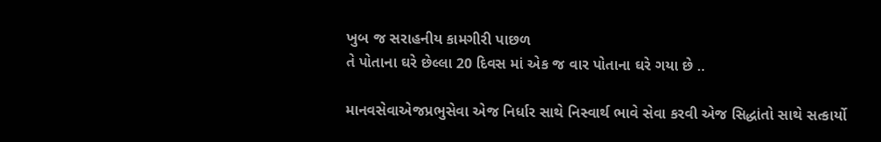ખુબ જ સરાહનીય કામગીરી પાછળ
તે પોતાના ઘરે છેલ્લા 20 દિવસ માં એક જ વાર પોતાના ઘરે ગયા છે ..

માનવસેવાએજપ્રભુસેવા એજ નિર્ધાર સાથે નિસ્વાર્થ ભાવે સેવા કરવી એજ સિદ્ધાંતો સાથે સત્કાર્યો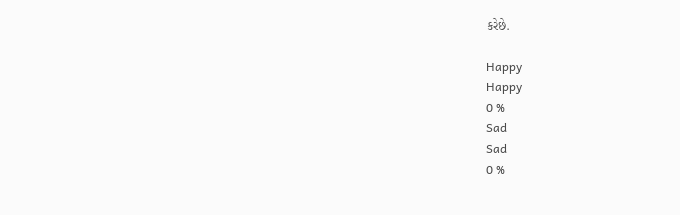કરેછે.

Happy
Happy
0 %
Sad
Sad
0 %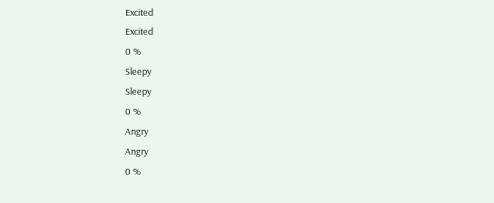Excited
Excited
0 %
Sleepy
Sleepy
0 %
Angry
Angry
0 %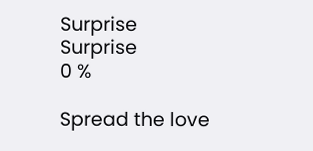Surprise
Surprise
0 %

Spread the love